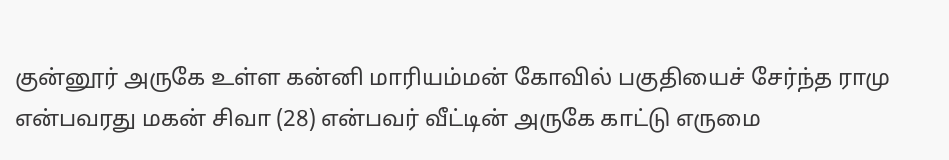குன்னூர் அருகே உள்ள கன்னி மாரியம்மன் கோவில் பகுதியைச் சேர்ந்த ராமு என்பவரது மகன் சிவா (28) என்பவர் வீட்டின் அருகே காட்டு எருமை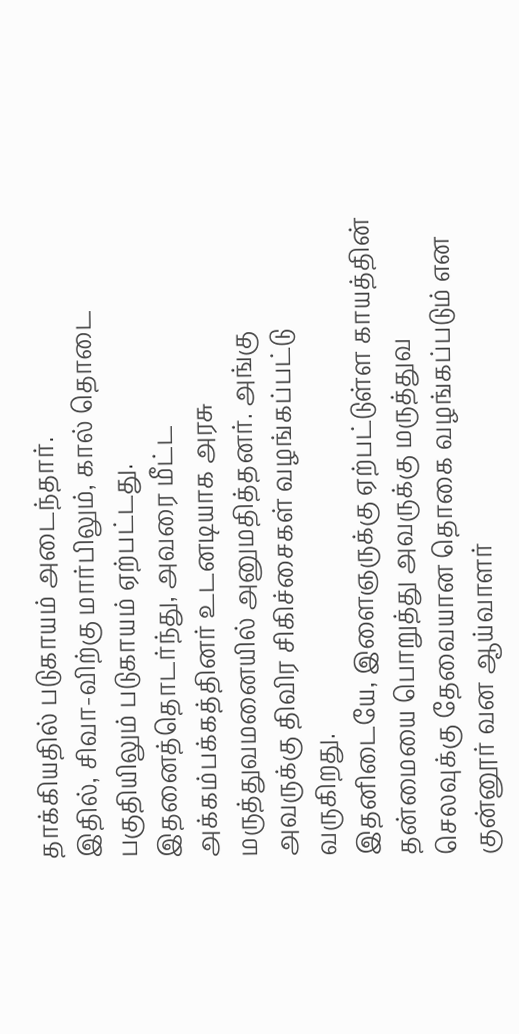தாக்கியதில் படுகாயம் அடைந்தார்.
இதில், சிவா-விற்கு மார்பிலும், கால் தொடை பகுதியிலும் படுகாயம் ஏற்பட்டது. இதனைத்தொடர்ந்து, அவரை மீட்ட அக்கம்பக்கத்தினர் உடனடியாக அரசு மருத்துவமனையில் அனுமதித்தனர். அங்கு அவருக்கு திவிர சிகிச்சைகள் வழங்கப்பட்டு வருகிறது.
இதனிடையே, இளைஞருக்கு ஏற்பட்டுள்ள காயத்தின் தன்மையை பொறுத்து அவருக்கு மருத்துவ செலவுக்கு தேவையான தொகை வழங்கப்படும் என குன்னூர் வன ஆய்வாளர்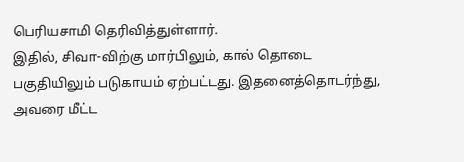பெரியசாமி தெரிவித்துள்ளார்.
இதில், சிவா-விற்கு மார்பிலும், கால் தொடை பகுதியிலும் படுகாயம் ஏற்பட்டது. இதனைத்தொடர்ந்து, அவரை மீட்ட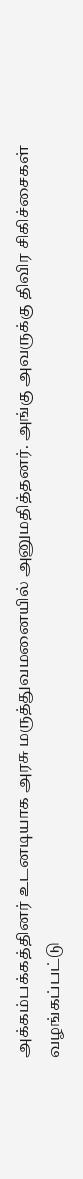அக்கம்பக்கத்தினர் உடனடியாக அரசு மருத்துவமனையில் அனுமதித்தனர். அங்கு அவருக்கு திவிர சிகிச்சைகள் வழங்கப்பட்டு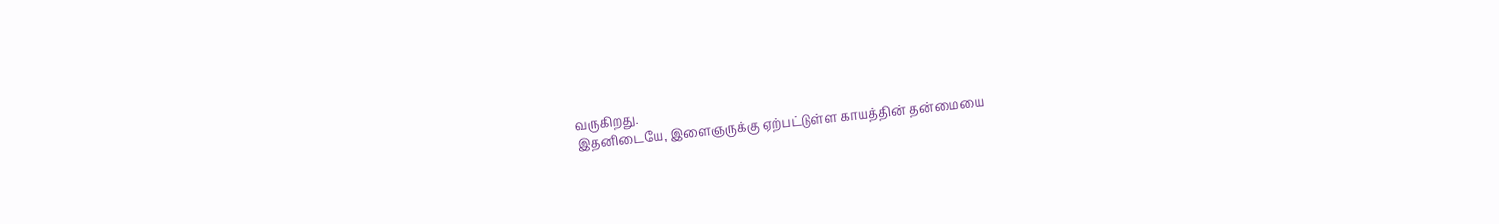வருகிறது.
இதனிடையே, இளைஞருக்கு ஏற்பட்டுள்ள காயத்தின் தன்மையை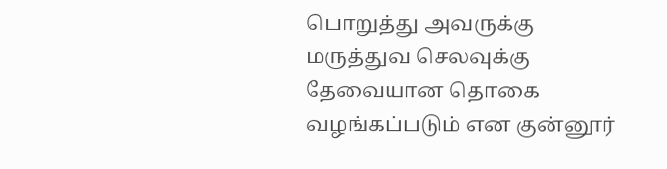பொறுத்து அவருக்கு மருத்துவ செலவுக்கு தேவையான தொகை வழங்கப்படும் என குன்னூர்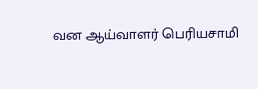வன ஆய்வாளர் பெரியசாமி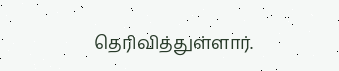தெரிவித்துள்ளார்.